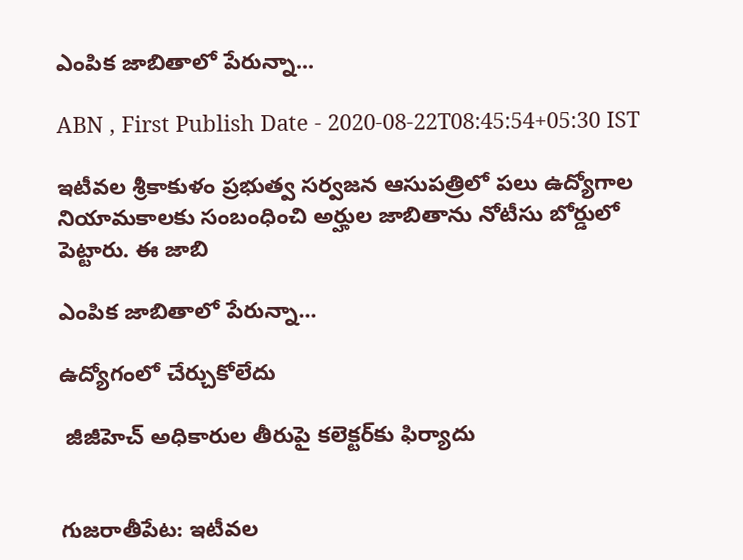ఎంపిక జాబితాలో పేరున్నా...

ABN , First Publish Date - 2020-08-22T08:45:54+05:30 IST

ఇటీవల శ్రీకాకుళం ప్రభుత్వ సర్వజన ఆసుపత్రిలో పలు ఉద్యోగాల నియామకాలకు సంబంధించి అర్హుల జాబితాను నోటీసు బోర్డులో పెట్టారు. ఈ జాబి

ఎంపిక జాబితాలో పేరున్నా...

ఉద్యోగంలో చేర్చుకోలేదు

 జీజీహెచ్‌ అధికారుల తీరుపై కలెక్టర్‌కు ఫిర్యాదు


గుజరాతీపేట: ఇటీవల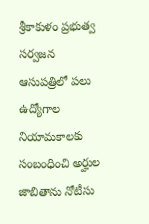శ్రీకాకుళం ప్రభుత్వ సర్వజన ఆసుపత్రిలో పలు ఉద్యోగాల నియామకాలకు సంబంధించి అర్హుల జాబితాను నోటీసు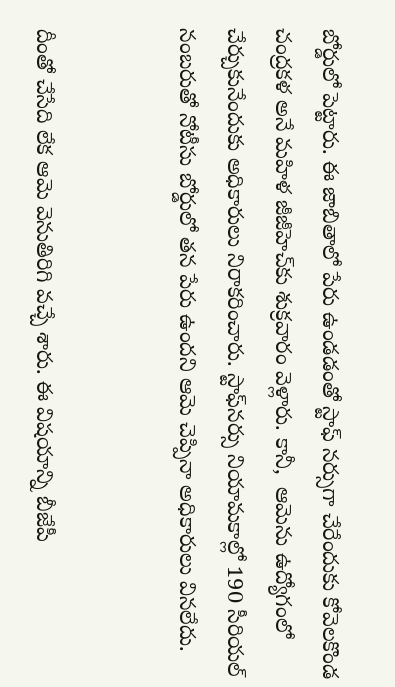బోర్డులో పెట్టారు. ఈ జాబితాలో పేరు ఉండడంతో స్టాఫ్‌ నర్సుగా చేరేందుకు కోవెలకొండ చంద్రకళ అనే మహిళ జీజీహెచ్‌కు శుక్రవారం వెళ్లారు. కానీ,  ఆమెను ఉద్యోగంలో చేర్చుకునేందుకు అధికారులు నిరాకరించారు. స్టాఫ్‌నర్సు నియామకాల్లో 190 సీరియల్‌ నంబరుతో నోటీసు బోర్డులో తన పేరు ఉందని ఆమె చెప్పినా అధికారులు వినలేదు.


దీంతో చేసేది లేక ఆమె వెనుతిరిగి వచ్చే శారు. ఈ విషయాన్ని బీజేపీ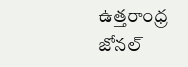ఉత్తరాంధ్ర జోనల్‌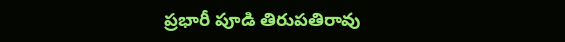ప్రభారీ పూడి తిరుపతిరావు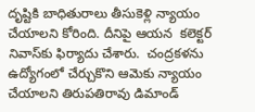దృష్టికి బాధితురాలు తీసుకెళ్లి న్యాయం చేయాలని కోరింది. దీనిపై ఆయన  కలెక్టర్‌ నివాస్‌కు ఫిర్యాదు చేశారు.  చంద్రకళను ఉద్యోగంలో చేర్చుకొని ఆమెకు న్యాయం చేయాలని తిరుపతిరావు డిమాండ్‌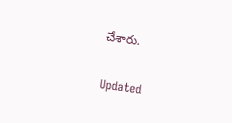చేశారు.


Updated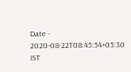Date - 2020-08-22T08:45:54+05:30 IST